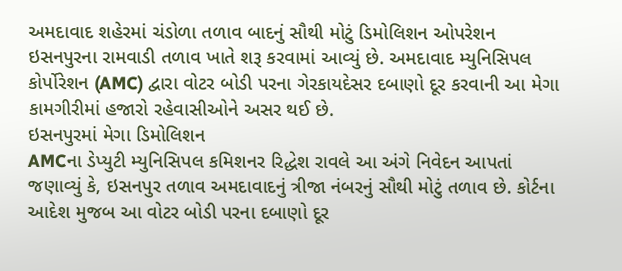અમદાવાદ શહેરમાં ચંડોળા તળાવ બાદનું સૌથી મોટું ડિમોલિશન ઓપરેશન ઇસનપુરના રામવાડી તળાવ ખાતે શરૂ કરવામાં આવ્યું છે. અમદાવાદ મ્યુનિસિપલ કોર્પોરેશન (AMC) દ્વારા વોટર બોડી પરના ગેરકાયદેસર દબાણો દૂર કરવાની આ મેગા કામગીરીમાં હજારો રહેવાસીઓને અસર થઈ છે.
ઇસનપુરમાં મેગા ડિમોલિશન
AMCના ડેપ્યુટી મ્યુનિસિપલ કમિશનર રિદ્ધેશ રાવલે આ અંગે નિવેદન આપતાં જણાવ્યું કે, ઇસનપુર તળાવ અમદાવાદનું ત્રીજા નંબરનું સૌથી મોટું તળાવ છે. કોર્ટના આદેશ મુજબ આ વોટર બોડી પરના દબાણો દૂર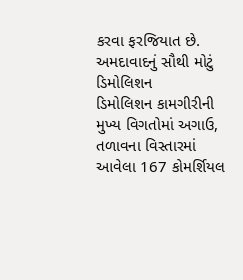કરવા ફરજિયાત છે.
અમદાવાદનું સૌથી મોટું ડિમોલિશન
ડિમોલિશન કામગીરીની મુખ્ય વિગતોમાં અગાઉ, તળાવના વિસ્તારમાં આવેલા 167 કોમર્શિયલ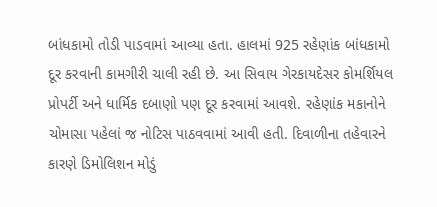બાંધકામો તોડી પાડવામાં આવ્યા હતા. હાલમાં 925 રહેણાંક બાંધકામો દૂર કરવાની કામગીરી ચાલી રહી છે. આ સિવાય ગેરકાયદેસર કોમર્શિયલ પ્રોપર્ટી અને ધાર્મિક દબાણો પણ દૂર કરવામાં આવશે. રહેણાંક મકાનોને ચોમાસા પહેલાં જ નોટિસ પાઠવવામાં આવી હતી. દિવાળીના તહેવારને કારણે ડિમોલિશન મોડું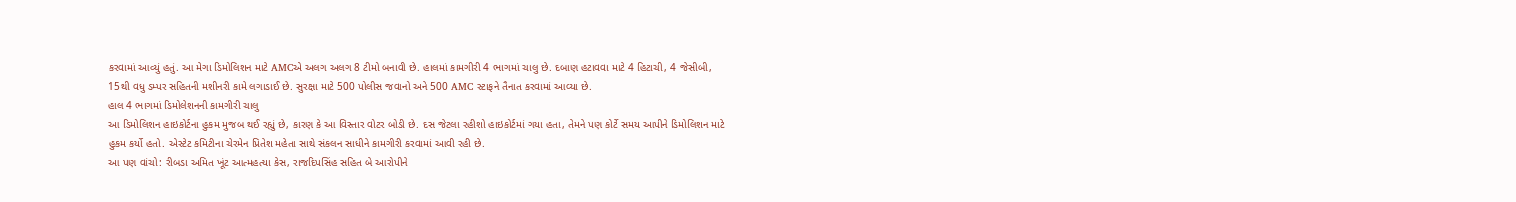કરવામાં આવ્યું હતું. આ મેગા ડિમોલિશન માટે AMCએ અલગ અલગ 8 ટીમો બનાવી છે. હાલમાં કામગીરી 4 ભાગમાં ચાલુ છે. દબાણ હટાવવા માટે 4 હિટાચી, 4 જેસીબી, 15થી વધુ ડમ્પર સહિતની મશીનરી કામે લગાડાઈ છે. સુરક્ષા માટે 500 પોલીસ જવાનો અને 500 AMC સ્ટાફને તૈનાત કરવામાં આવ્યા છે.
હાલ 4 ભાગમાં ડિમોલેશનની કામગીરી ચાલુ
આ ડિમોલિશન હાઇકોર્ટના હુકમ મુજબ થઈ રહ્યું છે, કારણ કે આ વિસ્તાર વોટર બોડી છે. દસ જેટલા રહીશો હાઇકોર્ટમાં ગયા હતા, તેમને પણ કોર્ટે સમય આપીને ડિમોલિશન માટે હુકમ કર્યો હતો. એસ્ટેટ કમિટીના ચેરમેન પ્રિતેશ મહેતા સાથે સંકલન સાધીને કામગીરી કરવામાં આવી રહી છે.
આ પણ વાંચો: રીબડા અમિત ખૂંટ આત્મહત્યા કેસ, રાજદિપસિંહ સહિત બે આરોપીને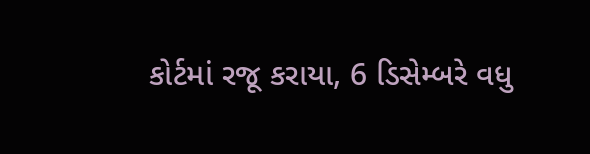કોર્ટમાં રજૂ કરાયા, 6 ડિસેમ્બરે વધુ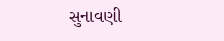સુનાવણી